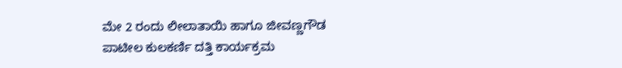ಮೇ 2 ರಂದು ಲೀಲಾತಾಯಿ ಹಾಗೂ ಜೀವಣ್ಣಗೌಡ ಪಾಟೀಲ ಕುಲಕರ್ಣಿ ದತ್ತಿ ಕಾರ್ಯಕ್ರಮ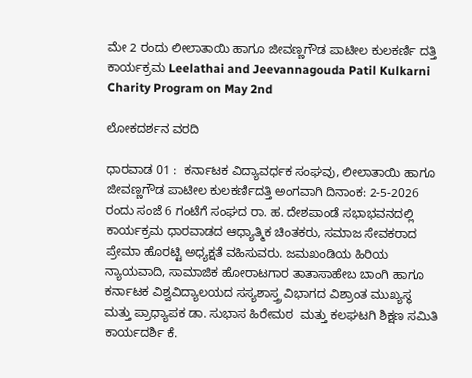ಮೇ 2 ರಂದು ಲೀಲಾತಾಯಿ ಹಾಗೂ ಜೀವಣ್ಣಗೌಡ ಪಾಟೀಲ ಕುಲಕರ್ಣಿ ದತ್ತಿ ಕಾರ್ಯಕ್ರಮ Leelathai and Jeevannagouda Patil Kulkarni Charity Program on May 2nd

ಲೋಕದರ್ಶನ ವರದಿ

ಧಾರವಾಡ 01 :  ಕರ್ನಾಟಕ ವಿದ್ಯಾವರ್ಧಕ ಸಂಘವು, ಲೀಲಾತಾಯಿ ಹಾಗೂ ಜೀವಣ್ಣಗೌಡ ಪಾಟೀಲ ಕುಲಕರ್ಣಿದತ್ತಿ ಅಂಗವಾಗಿ ದಿನಾಂಕ: 2-5-2026 ರಂದು ಸಂಜೆ 6 ಗಂಟೆಗೆ ಸಂಘದ ರಾ. ಹ. ದೇಶಪಾಂಡೆ ಸಭಾಭವನದಲ್ಲಿ ಕಾರ್ಯಕ್ರಮ ಧಾರವಾಡದ ಆಧ್ಯಾತ್ಮಿಕ ಚಿಂತಕರು, ಸಮಾಜ ಸೇವಕರಾದ ಪ್ರೇಮಾ ಹೊರಟ್ಟಿ ಅಧ್ಯಕ್ಷತೆ ವಹಿಸುವರು. ಜಮಖಂಡಿಯ ಹಿರಿಯ ನ್ಯಾಯವಾದಿ, ಸಾಮಾಜಿಕ ಹೋರಾಟಗಾರ ತಾತಾಸಾಹೇಬ ಬಾಂಗಿ ಹಾಗೂ ಕರ್ನಾಟಕ ವಿಶ್ವವಿದ್ಯಾಲಯದ ಸಸ್ಯಶಾಸ್ತ್ರ ವಿಭಾಗದ ವಿಶ್ರಾಂತ ಮುಖ್ಯಸ್ಥ ಮತ್ತು ಪ್ರಾಧ್ಯಾಪಕ ಡಾ. ಸುಭಾಸ ಹಿರೇಮಠ  ಮತ್ತು ಕಲಘಟಗಿ ಶಿಕ್ಷಣ ಸಮಿತಿ ಕಾರ್ಯದರ್ಶಿ ಕೆ.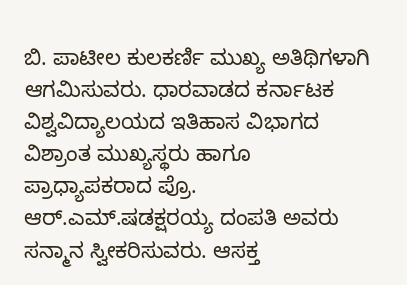ಬಿ. ಪಾಟೀಲ ಕುಲಕರ್ಣಿ ಮುಖ್ಯ ಅತಿಥಿಗಳಾಗಿ ಆಗಮಿಸುವರು. ಧಾರವಾಡದ ಕರ್ನಾಟಕ ವಿಶ್ವವಿದ್ಯಾಲಯದ ಇತಿಹಾಸ ವಿಭಾಗದ ವಿಶ್ರಾಂತ ಮುಖ್ಯಸ್ಥರು ಹಾಗೂ ಪ್ರಾಧ್ಯಾಪಕರಾದ ಪ್ರೊ. ಆರ್‌.ಎಮ್‌.ಷಡಕ್ಷರಯ್ಯ ದಂಪತಿ ಅವರು ಸನ್ಮಾನ ಸ್ವೀಕರಿಸುವರು. ಆಸಕ್ತ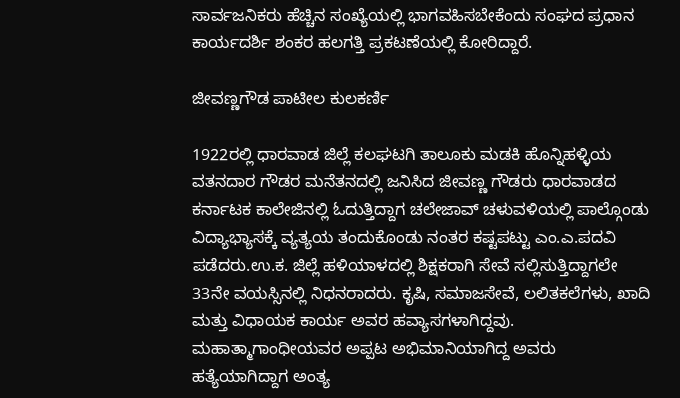ಸಾರ್ವಜನಿಕರು ಹೆಚ್ಚಿನ ಸಂಖ್ಯೆಯಲ್ಲಿ ಭಾಗವಹಿಸಬೇಕೆಂದು ಸಂಘದ ಪ್ರಧಾನ ಕಾರ್ಯದರ್ಶಿ ಶಂಕರ ಹಲಗತ್ತಿ ಪ್ರಕಟಣೆಯಲ್ಲಿ ಕೋರಿದ್ದಾರೆ.

ಜೀವಣ್ಣಗೌಡ ಪಾಟೀಲ ಕುಲಕರ್ಣಿ

1922ರಲ್ಲಿ ಧಾರವಾಡ ಜಿಲ್ಲೆ ಕಲಘಟಗಿ ತಾಲೂಕು ಮಡಕಿ ಹೊನ್ನಿಹಳ್ಳಿಯ ವತನದಾರ ಗೌಡರ ಮನೆತನದಲ್ಲಿ ಜನಿಸಿದ ಜೀವಣ್ಣ ಗೌಡರು ಧಾರವಾಡದ ಕರ್ನಾಟಕ ಕಾಲೇಜಿನಲ್ಲಿ ಓದುತ್ತಿದ್ದಾಗ ಚಲೇಜಾವ್ ಚಳುವಳಿಯಲ್ಲಿ ಪಾಲ್ಗೊಂಡು ವಿದ್ಯಾಭ್ಯಾಸಕ್ಕೆ ವ್ಯತ್ಯಯ ತಂದುಕೊಂಡು ನಂತರ ಕಷ್ಟಪಟ್ಟು ಎಂ.ಎ.ಪದವಿ ಪಡೆದರು.ಉ.ಕ. ಜಿಲ್ಲೆ ಹಳಿಯಾಳದಲ್ಲಿ ಶಿಕ್ಷಕರಾಗಿ ಸೇವೆ ಸಲ್ಲಿಸುತ್ತಿದ್ದಾಗಲೇ 33ನೇ ವಯಸ್ಸಿನಲ್ಲಿ ನಿಧನರಾದರು. ಕೃಷಿ, ಸಮಾಜಸೇವೆ, ಲಲಿತಕಲೆಗಳು, ಖಾದಿ ಮತ್ತು ವಿಧಾಯಕ ಕಾರ್ಯ ಅವರ ಹವ್ಯಾಸಗಳಾಗಿದ್ದವು. ಮಹಾತ್ಮಾಗಾಂಧೀಯವರ ಅಪ್ಪಟ ಅಭಿಮಾನಿಯಾಗಿದ್ದ ಅವರು ಹತ್ಯೆಯಾಗಿದ್ದಾಗ ಅಂತ್ಯ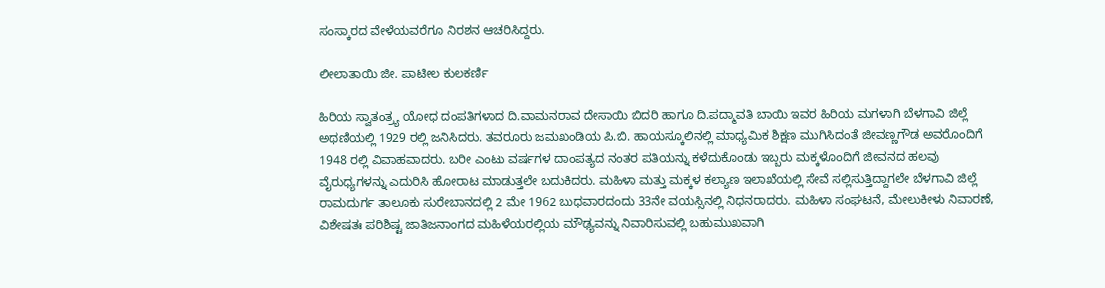ಸಂಸ್ಕಾರದ ವೇಳೆಯವರೆಗೂ ನಿರಶನ ಆಚರಿಸಿದ್ದರು.

ಲೀಲಾತಾಯಿ ಜೀ. ಪಾಟೀಲ ಕುಲಕರ್ಣಿ

ಹಿರಿಯ ಸ್ವಾತಂತ್ರ್ಯ ಯೋಧ ದಂಪತಿಗಳಾದ ದಿ.ವಾಮನರಾವ ದೇಸಾಯಿ ಬಿದರಿ ಹಾಗೂ ದಿ.ಪದ್ಮಾವತಿ ಬಾಯಿ ಇವರ ಹಿರಿಯ ಮಗಳಾಗಿ ಬೆಳಗಾವಿ ಜಿಲ್ಲೆ ಅಥಣಿಯಲ್ಲಿ 1929 ರಲ್ಲಿ ಜನಿಸಿದರು. ತವರೂರು ಜಮಖಂಡಿಯ ಪಿ.ಬಿ. ಹಾಯಸ್ಕೂಲಿನಲ್ಲಿ ಮಾಧ್ಯಮಿಕ ಶಿಕ್ಷಣ ಮುಗಿಸಿದಂತೆ ಜೀವಣ್ಣಗೌಡ ಅವರೊಂದಿಗೆ 1948 ರಲ್ಲಿ ವಿವಾಹವಾದರು. ಬರೀ ಎಂಟು ವರ್ಷಗಳ ದಾಂಪತ್ಯದ ನಂತರ ಪತಿಯನ್ನು ಕಳೆದುಕೊಂಡು ಇಬ್ಬರು ಮಕ್ಕಳೊಂದಿಗೆ ಜೀವನದ ಹಲವು ವೈರುಧ್ಯಗಳನ್ನು ಎದುರಿಸಿ ಹೋರಾಟ ಮಾಡುತ್ತಲೇ ಬದುಕಿದರು. ಮಹಿಳಾ ಮತ್ತು ಮಕ್ಕಳ ಕಲ್ಯಾಣ ಇಲಾಖೆಯಲ್ಲಿ ಸೇವೆ ಸಲ್ಲಿಸುತ್ತಿದ್ದಾಗಲೇ ಬೆಳಗಾವಿ ಜಿಲ್ಲೆ ರಾಮದುರ್ಗ ತಾಲೂಕು ಸುರೇಬಾನದಲ್ಲಿ 2 ಮೇ 1962 ಬುಧವಾರದಂದು 33ನೇ ವಯಸ್ಸಿನಲ್ಲಿ ನಿಧನರಾದರು. ಮಹಿಳಾ ಸಂಘಟನೆ, ಮೇಲುಕೀಳು ನಿವಾರಣೆ, ವಿಶೇಷತಃ ಪರಿಶಿಷ್ಟ ಜಾತಿಜನಾಂಗದ ಮಹಿಳೆಯರಲ್ಲಿಯ ಮೌಢ್ಯವನ್ನು ನಿವಾರಿಸುವಲ್ಲಿ ಬಹುಮುಖವಾಗಿ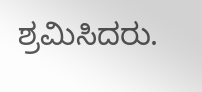ಶ್ರಮಿಸಿದರು.